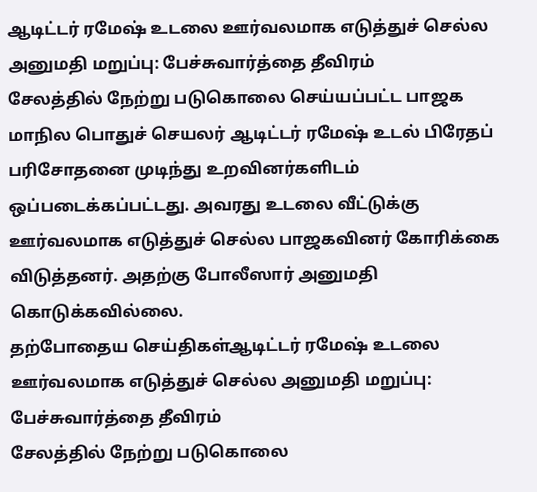ஆடிட்டர் ரமேஷ் உடலை ஊர்வலமாக எடுத்துச் செல்ல அனுமதி மறுப்பு: பேச்சுவார்த்தை தீவிரம்
சேலத்தில் நேற்று படுகொலை செய்யப்பட்ட பாஜக மாநில பொதுச் செயலர் ஆடிட்டர் ரமேஷ் உடல் பிரேதப் பரிசோதனை முடிந்து உறவினர்களிடம் ஒப்படைக்கப்பட்டது. அவரது உடலை வீட்டுக்கு ஊர்வலமாக எடுத்துச் செல்ல பாஜகவினர் கோரிக்கை விடுத்தனர். அதற்கு போலீஸார் அனுமதி கொடுக்கவில்லை.
தற்போதைய செய்திகள்ஆடிட்டர் ரமேஷ் உடலை ஊர்வலமாக எடுத்துச் செல்ல அனுமதி மறுப்பு: பேச்சுவார்த்தை தீவிரம்
சேலத்தில் நேற்று படுகொலை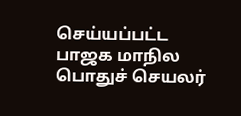செய்யப்பட்ட பாஜக மாநில பொதுச் செயலர்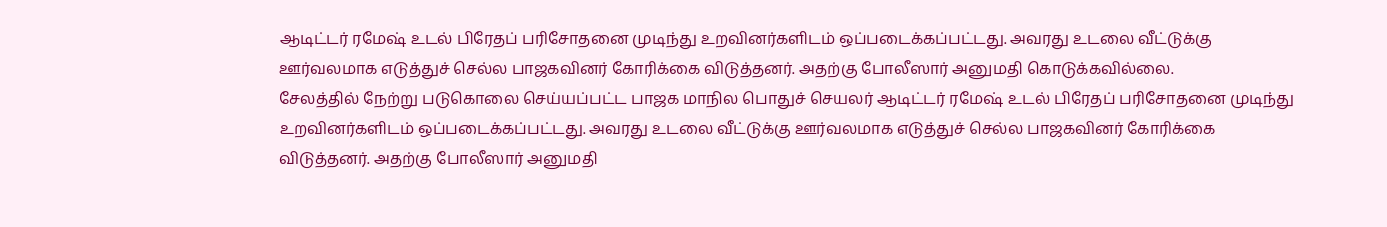ஆடிட்டர் ரமேஷ் உடல் பிரேதப் பரிசோதனை முடிந்து உறவினர்களிடம் ஒப்படைக்கப்பட்டது. அவரது உடலை வீட்டுக்கு ஊர்வலமாக எடுத்துச் செல்ல பாஜகவினர் கோரிக்கை விடுத்தனர். அதற்கு போலீஸார் அனுமதி கொடுக்கவில்லை.
சேலத்தில் நேற்று படுகொலை செய்யப்பட்ட பாஜக மாநில பொதுச் செயலர் ஆடிட்டர் ரமேஷ் உடல் பிரேதப் பரிசோதனை முடிந்து உறவினர்களிடம் ஒப்படைக்கப்பட்டது. அவரது உடலை வீட்டுக்கு ஊர்வலமாக எடுத்துச் செல்ல பாஜகவினர் கோரிக்கை விடுத்தனர். அதற்கு போலீஸார் அனுமதி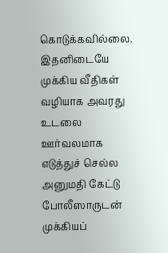கொடுக்கவில்லை.
இதனிடையே முக்கிய வீதிகள் வழியாக அவரது உடலை ஊர்வலமாக எடுத்துச் செல்ல அனுமதி கேட்டு போலீஸாருடன் முக்கியப்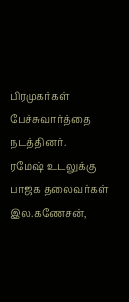பிரமுகர்கள் பேச்சுவார்த்தை நடத்தினர்.
ரமேஷ் உடலுக்கு பாஜக தலைவர்கள் இல.கணேசன்,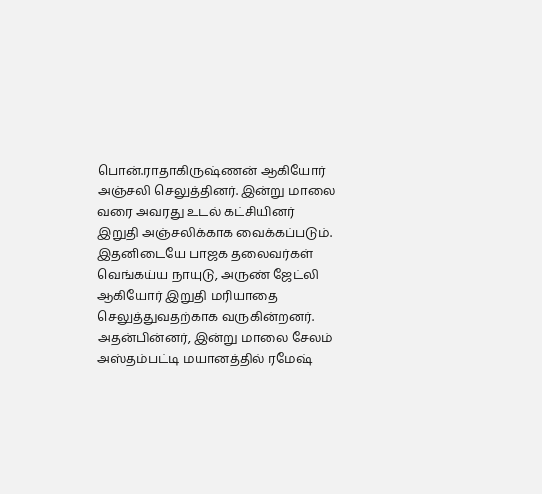பொன்.ராதாகிருஷ்ணன் ஆகியோர் அஞ்சலி செலுத்தினர். இன்று மாலை வரை அவரது உடல் கட்சியினர் இறுதி அஞ்சலிக்காக வைக்கப்படும்.
இதனிடையே பாஜக தலைவர்கள் வெங்கய்ய நாயுடு, அருண் ஜேட்லி ஆகியோர் இறுதி மரியாதை செலுத்துவதற்காக வருகின்றனர். அதன்பின்னர், இன்று மாலை சேலம் அஸ்தம்பட்டி மயானத்தில் ரமேஷ்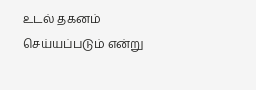உடல் தகனம் செய்யப்படும் என்று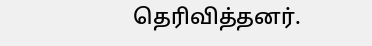தெரிவித்தனர்.